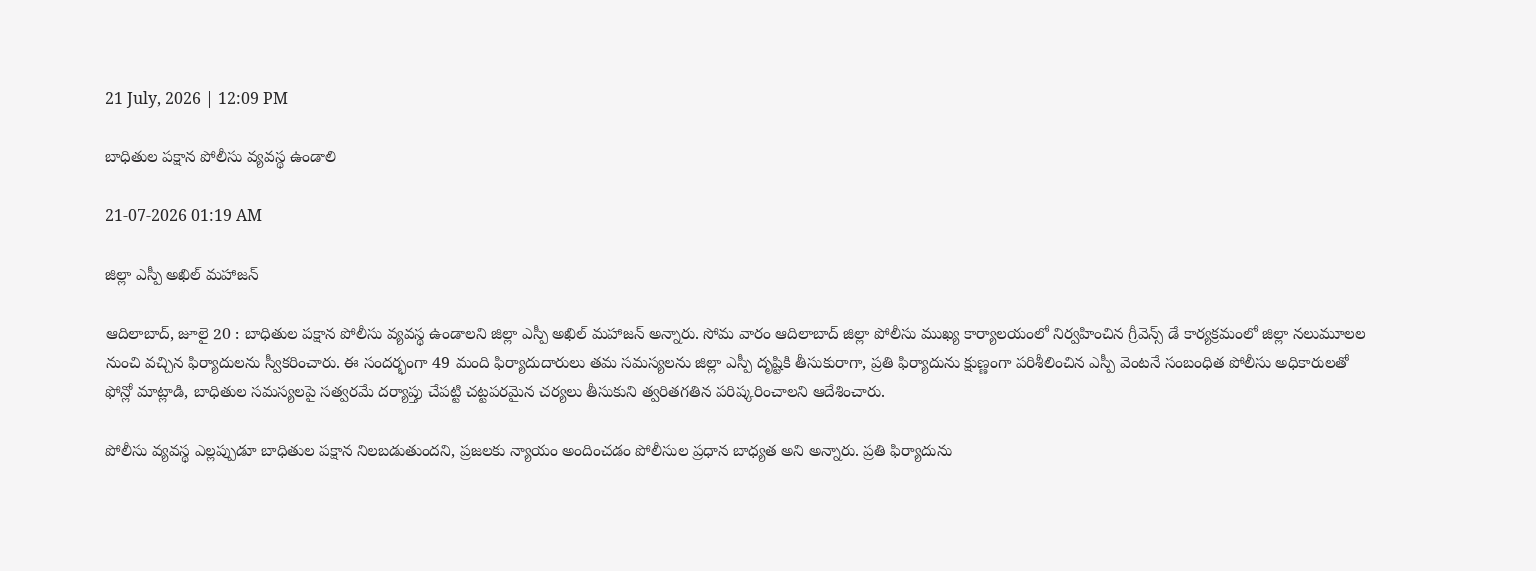21 July, 2026 | 12:09 PM

బాధితుల పక్షాన పోలీసు వ్యవస్థ ఉండాలి

21-07-2026 01:19 AM

జిల్లా ఎస్పీ అఖిల్ మహాజన్

ఆదిలాబాద్, జూలై 20 : బాధితుల పక్షాన పోలీసు వ్యవస్థ ఉండాలని జిల్లా ఎస్పీ అఖిల్ మహాజన్ అన్నారు. సోమ వారం ఆదిలాబాద్ జిల్లా పోలీసు ముఖ్య కార్యాలయంలో నిర్వహించిన గ్రీవెన్స్ డే కార్యక్రమంలో జిల్లా నలుమూలల నుంచి వచ్చిన ఫిర్యాదులను స్వీకరించారు. ఈ సందర్భంగా 49 మంది ఫిర్యాదుదారులు తమ సమస్యలను జిల్లా ఎస్పీ దృష్టికి తీసుకురాగా, ప్రతి ఫిర్యాదును క్షుణ్ణంగా పరిశీలించిన ఎస్పీ వెంటనే సంబంధిత పోలీసు అధికారులతో ఫోన్లో మాట్లాడి, బాధితుల సమస్యలపై సత్వరమే దర్యాప్తు చేపట్టి చట్టపరమైన చర్యలు తీసుకుని త్వరితగతిన పరిష్కరించాలని ఆదేశించారు.

పోలీసు వ్యవస్థ ఎల్లప్పుడూ బాధితుల పక్షాన నిలబడుతుందని, ప్రజలకు న్యాయం అందించడం పోలీసుల ప్రధాన బాధ్యత అని అన్నారు. ప్రతి ఫిర్యాదును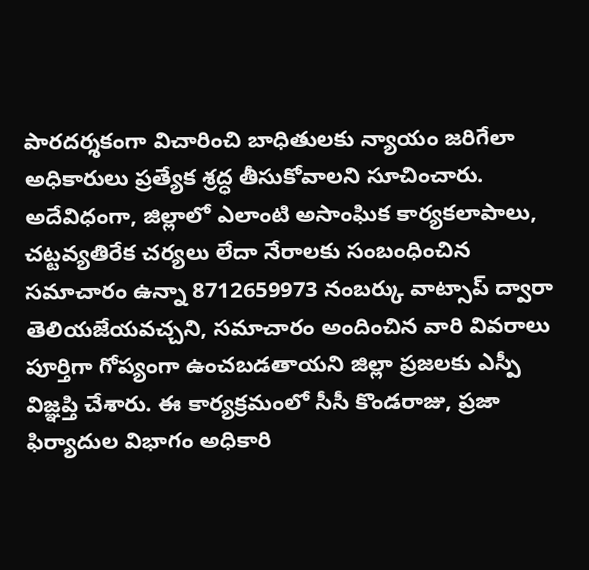పారదర్శకంగా విచారించి బాధితులకు న్యాయం జరిగేలా అధికారులు ప్రత్యేక శ్రద్ధ తీసుకోవాలని సూచించారు. అదేవిధంగా, జిల్లాలో ఎలాంటి అసాంఘిక కార్యకలాపాలు, చట్టవ్యతిరేక చర్యలు లేదా నేరాలకు సంబంధించిన సమాచారం ఉన్నా 8712659973 నంబర్కు వాట్సాప్ ద్వారా తెలియజేయవచ్చని, సమాచారం అందించిన వారి వివరాలు పూర్తిగా గోప్యంగా ఉంచబడతాయని జిల్లా ప్రజలకు ఎస్పీ విజ్ఞప్తి చేశారు. ఈ కార్యక్రమంలో సీసీ కొండరాజు, ప్రజా ఫిర్యాదుల విభాగం అధికారి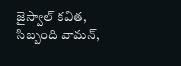జైస్వాల్ కవిత, సిబ్బంది వామన్,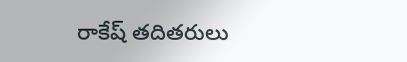రాకేష్ తదితరులు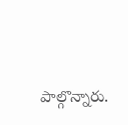పాల్గొన్నారు.